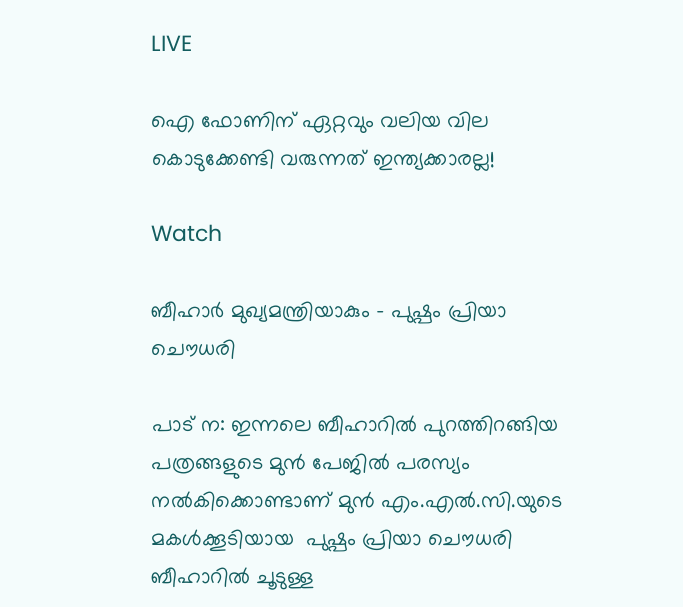LIVE

ഐ ഫോണിന് ഏറ്റവും വലിയ വില കൊടുക്കേണ്ടി വരുന്നത് ഇന്ത്യക്കാരല്ല!

Watch

ബീഹാര്‍ മുഖ്യമന്ത്രിയാകും - പുഷ്പം പ്രിയാ ചൌധരി

പാട് ന: ഇന്നലെ ബീഹാറില്‍ പുറത്തിറങ്ങിയ പത്രങ്ങളുടെ മുന്‍ പേജില്‍ പരസ്യം നല്‍കിക്കൊണ്ടാണ് മുന്‍ എം.എല്‍.സി.യുടെ മകള്‍ക്കൂടിയായ  പുഷ്പം പ്രിയാ ചൌധരി ബീഹാറില്‍ ചൂടുള്ള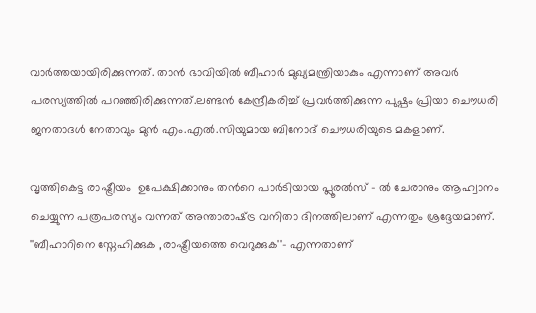വാര്‍ത്തയായിരിക്കുന്നത്. താന്‍ ഭാവിയില്‍ ബീഹാര്‍ മുഖ്യമന്ത്രിയാകും എന്നാണ് അവര്‍ പരസ്യത്തില്‍ പറഞ്ഞിരിക്കുന്നത്.ലണ്ടന്‍ കേന്ദ്രീകരിച്ച് പ്രവര്‍ത്തിക്കുന്ന പുഷ്പം പ്രിയാ ചൌധരി ജനതാദള്‍ നേതാവും മുന്‍ എം.എല്‍.സിയുമായ ബിനോദ് ചൌധരിയുടെ മകളാണ്.

വൃത്തികെട്ട രാഷ്ട്രീയം  ഉപേക്ഷിക്കാനും തന്‍റെ പാര്‍ടിയായ പ്ലൂരല്‍സ് - ല്‍ ചേരാനും ആഹ്വാനം ചെയ്യുന്ന പത്രപരസ്യം വന്നത് അന്താരാഷ്‌ട്ര വനിതാ ദിനത്തിലാണ് എന്നതും ശ്രദ്ദേയമാണ്. ''ബീഹാറിനെ സ്നേഹിക്കുക ,രാഷ്ട്രീയത്തെ വെറുക്കുക''- എന്നതാണ്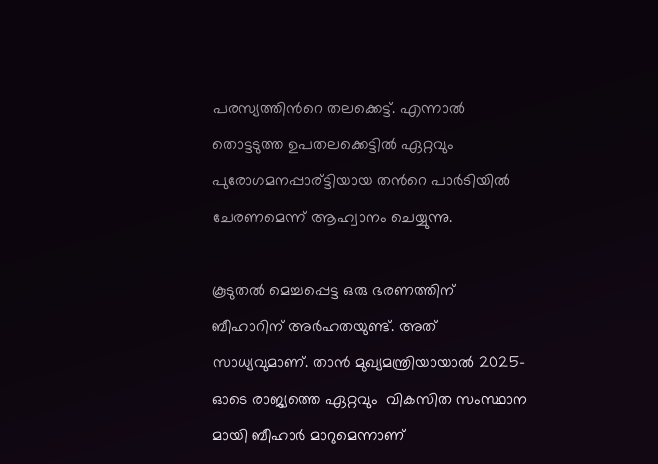പരസ്യത്തിന്‍റെ തലക്കെട്ട്‌. എന്നാല്‍ തൊട്ടടുത്ത ഉപതലക്കെട്ടില്‍ ഏറ്റവും പുരോഗമനപ്പാര്ട്ടി‍യായ തന്‍റെ പാര്‍ടിയില്‍ ചേരണമെന്ന് ആഹ്വാനം ചെയ്യുന്നു.

കൂടുതല്‍ മെച്ചപ്പെട്ട ഒരു ഭരണത്തിന് ബീഹാറിന് അര്‍ഹതയുണ്ട്. അത് സാധ്യവുമാണ്‌. താന്‍ മുഖ്യമന്ത്രിയായാല്‍ 2025-ഓടെ രാജ്യത്തെ ഏറ്റവും  വികസിത സംസ്ഥാന മായി ബീഹാര്‍ മാറുമെന്നാണ്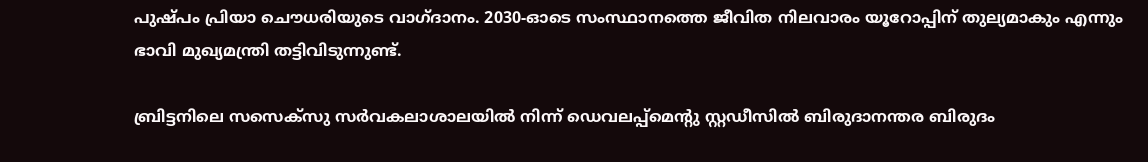പുഷ്പം പ്രിയാ ചൌധരിയുടെ വാഗ്ദാനം. 2030-ഓടെ സംസ്ഥാനത്തെ ജീവിത നിലവാരം യൂറോപ്പിന് തുല്യമാകും എന്നും ഭാവി മുഖ്യമന്ത്രി തട്ടിവിടുന്നുണ്ട്.

ബ്രിട്ടനിലെ സസെക്സു സര്‍വകലാശാലയില്‍ നിന്ന് ഡെവലപ്പ്മെന്‍റു സ്റ്റഡീസില്‍ ബിരുദാനന്തര ബിരുദം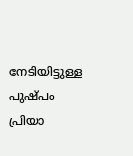നേടിയിട്ടുള്ള പുഷ്പം പ്രിയാ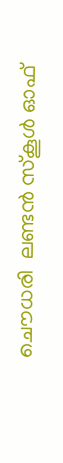ചൌധരി  ലണ്ടന്‍ സ്കൂള്‍ ഓഫ്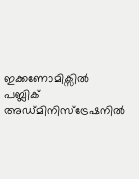ഇക്കണോമിക്സില്‍ പബ്ലിക് അഡ്മിനിസ്ട്രേഷനില്‍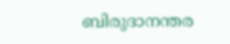ബിരുദാനന്തര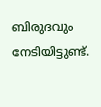ബിരുദവും നേടിയിട്ടുണ്ട്.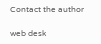Contact the author

web desk